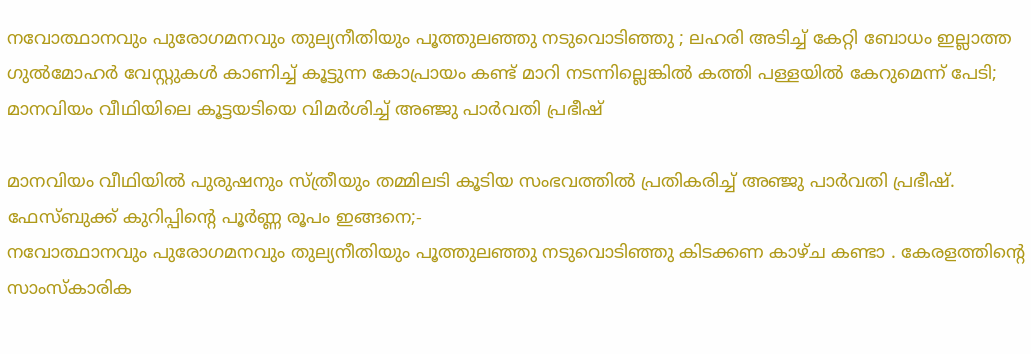നവോത്ഥാനവും പുരോഗമനവും തുല്യനീതിയും പൂത്തുലഞ്ഞു നടുവൊടിഞ്ഞു ; ലഹരി അടിച്ച് കേറ്റി ബോധം ഇല്ലാത്ത ഗുൽമോഹർ വേസ്റ്റുകൾ കാണിച്ച് കൂട്ടുന്ന കോപ്രായം കണ്ട് മാറി നടന്നില്ലെങ്കിൽ കത്തി പള്ളയിൽ കേറുമെന്ന് പേടി; മാനവിയം വീഥിയിലെ കൂട്ടയടിയെ വിമർശിച്ച് അഞ്ജു പാർവതി പ്രഭീഷ്

മാനവിയം വീഥിയിൽ പുരുഷനും സ്ത്രീയും തമ്മിലടി കൂടിയ സംഭവത്തിൽ പ്രതികരിച്ച് അഞ്ജു പാർവതി പ്രഭീഷ്. ഫേസ്ബുക്ക് കുറിപ്പിന്റെ പൂർണ്ണ രൂപം ഇങ്ങനെ;-
നവോത്ഥാനവും പുരോഗമനവും തുല്യനീതിയും പൂത്തുലഞ്ഞു നടുവൊടിഞ്ഞു കിടക്കണ കാഴ്ച കണ്ടാ . കേരളത്തിന്റെ സാംസ്കാരിക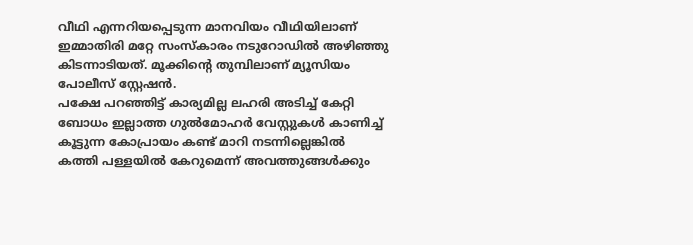വീഥി എന്നറിയപ്പെടുന്ന മാനവിയം വീഥിയിലാണ് ഇമ്മാതിരി മറ്റേ സംസ്കാരം നടുറോഡിൽ അഴിഞ്ഞു കിടന്നാടിയത്. മൂക്കിന്റെ തുമ്പിലാണ് മ്യൂസിയം പോലീസ് സ്റ്റേഷൻ.
പക്ഷേ പറഞ്ഞിട്ട് കാര്യമില്ല ലഹരി അടിച്ച് കേറ്റി ബോധം ഇല്ലാത്ത ഗുൽമോഹർ വേസ്റ്റുകൾ കാണിച്ച് കൂട്ടുന്ന കോപ്രായം കണ്ട് മാറി നടന്നില്ലെങ്കിൽ കത്തി പള്ളയിൽ കേറുമെന്ന് അവത്തുങ്ങൾക്കും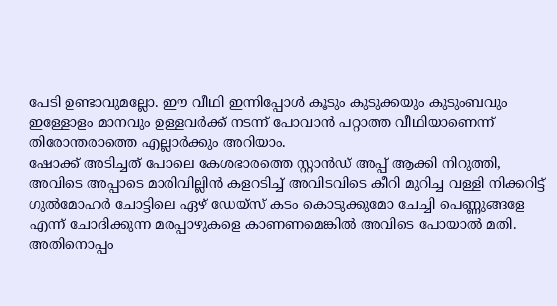പേടി ഉണ്ടാവുമല്ലോ. ഈ വീഥി ഇന്നിപ്പോൾ കൂടും കുടുക്കയും കുടുംബവും ഇള്ളോളം മാനവും ഉള്ളവർക്ക് നടന്ന് പോവാൻ പറ്റാത്ത വീഥിയാണെന്ന് തിരോന്തരാത്തെ എല്ലാർക്കും അറിയാം.
ഷോക്ക് അടിച്ചത് പോലെ കേശഭാരത്തെ സ്റ്റാൻഡ് അപ്പ് ആക്കി നിറുത്തി, അവിടെ അപ്പാടെ മാരിവില്ലിൻ കളറടിച്ച് അവിടവിടെ കീറി മുറിച്ച വള്ളി നിക്കറിട്ട് ഗുൽമോഹർ ചോട്ടിലെ ഏഴ് ഡേയ്സ് കടം കൊടുക്കുമോ ചേച്ചി പെണ്ണുങ്ങളേ എന്ന് ചോദിക്കുന്ന മരപ്പാഴുകളെ കാണണമെങ്കിൽ അവിടെ പോയാൽ മതി. അതിനൊപ്പം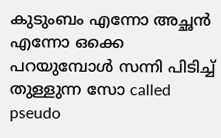കുടുംബം എന്നോ അച്ഛൻ എന്നോ ഒക്കെ പറയുമ്പോൾ സന്നി പിടിച്ച് തുള്ളുന്ന സോ called pseudo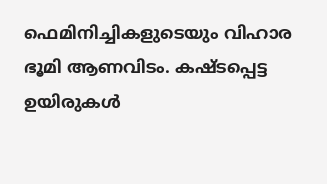ഫെമിനിച്ചികളുടെയും വിഹാര ഭൂമി ആണവിടം. കഷ്ടപ്പെട്ട ഉയിരുകൾ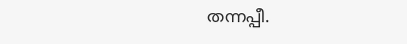തന്നപ്പീ.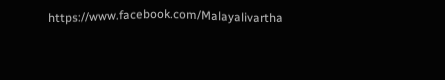https://www.facebook.com/Malayalivartha